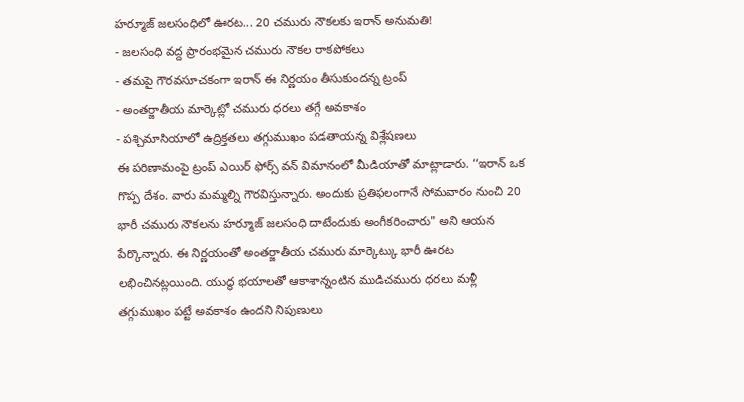హర్మూజ్ జలసంధిలో ఊరట... 20 చమురు నౌకలకు ఇరాన్ అనుమతి!
- జలసంధి వద్ద ప్రారంభమైన చమురు నౌకల రాకపోకలు
- తమపై గౌరవసూచకంగా ఇరాన్ ఈ నిర్ణయం తీసుకుందన్న ట్రంప్
- అంతర్జాతీయ మార్కెట్లో చమురు ధరలు తగ్గే అవకాశం
- పశ్చిమాసియాలో ఉద్రిక్తతలు తగ్గుముఖం పడతాయన్న విశ్లేషణలు
ఈ పరిణామంపై ట్రంప్ ఎయిర్ ఫోర్స్ వన్ విమానంలో మీడియాతో మాట్లాడారు. ‘‘ఇరాన్ ఒక గొప్ప దేశం. వారు మమ్మల్ని గౌరవిస్తున్నారు. అందుకు ప్రతిఫలంగానే సోమవారం నుంచి 20 భారీ చమురు నౌకలను హర్మూజ్ జలసంధి దాటేందుకు అంగీకరించారు" అని ఆయన పేర్కొన్నారు. ఈ నిర్ణయంతో అంతర్జాతీయ చమురు మార్కెట్కు భారీ ఊరట లభించినట్లయింది. యుద్ధ భయాలతో ఆకాశాన్నంటిన ముడిచమురు ధరలు మళ్లీ తగ్గుముఖం పట్టే అవకాశం ఉందని నిపుణులు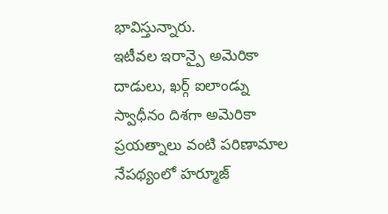భావిస్తున్నారు.
ఇటీవల ఇరాన్పై అమెరికా దాడులు, ఖర్గ్ ఐలాండ్ను స్వాధీనం దిశగా అమెరికా ప్రయత్నాలు వంటి పరిణామాల నేపథ్యంలో హర్మూజ్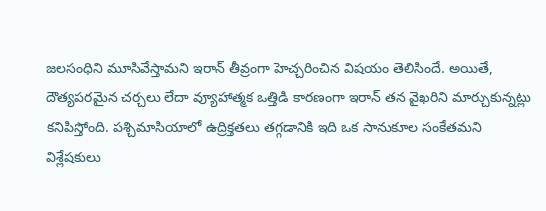జలసంధిని మూసివేస్తామని ఇరాన్ తీవ్రంగా హెచ్చరించిన విషయం తెలిసిందే. అయితే, దౌత్యపరమైన చర్చలు లేదా వ్యూహాత్మక ఒత్తిడి కారణంగా ఇరాన్ తన వైఖరిని మార్చుకున్నట్లు కనిపిస్తోంది. పశ్చిమాసియాలో ఉద్రిక్తతలు తగ్గడానికి ఇది ఒక సానుకూల సంకేతమని విశ్లేషకులు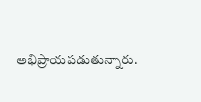అభిప్రాయపడుతున్నారు.